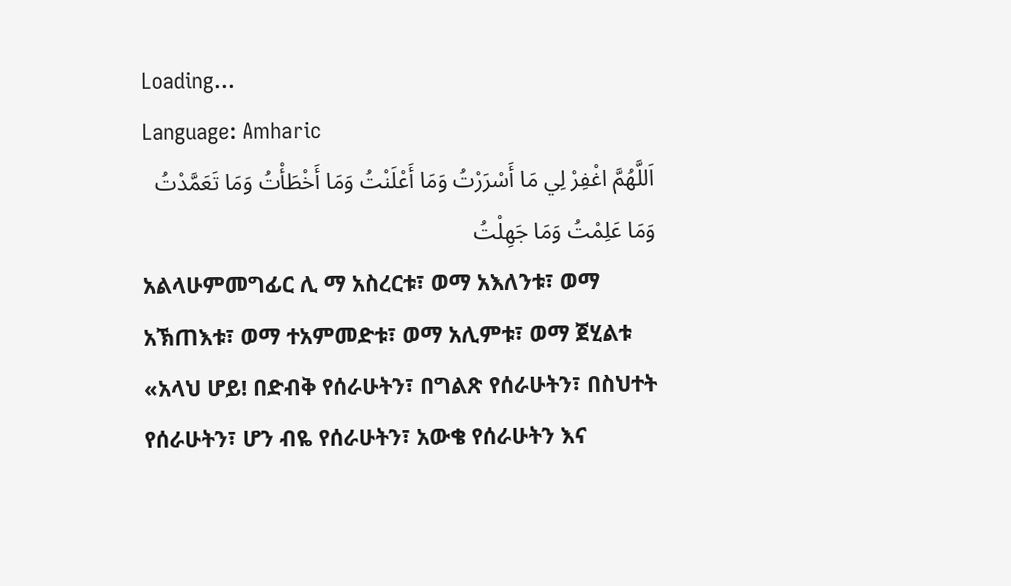Loading...
Language: Amharic
اَللَّهُمَّ اغْفِرْ لِي مَا أَسْرَرْتُ وَمَا أَعْلَنْتُ وَمَا أَخْطَأْتُ وَمَا تَعَمَّدْتُ وَمَا عَلِمْتُ وَمَا جَهِلْتُ
አልላሁምመግፊር ሊ ማ አስረርቱ፣ ወማ አእለንቱ፣ ወማ አኽጠእቱ፣ ወማ ተአምመድቱ፣ ወማ አሊምቱ፣ ወማ ጀሂልቱ
«አላህ ሆይ! በድብቅ የሰራሁትን፣ በግልጽ የሰራሁትን፣ በስህተት የሰራሁትን፣ ሆን ብዬ የሰራሁትን፣ አውቄ የሰራሁትን እና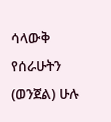ሳላውቅ የሰራሁትን (ወንጀል) ሁሉ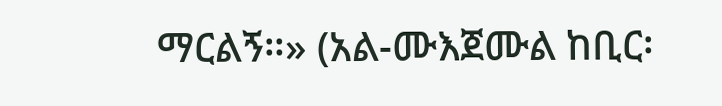ማርልኝ።» (አል-ሙእጀሙል ከቢር፡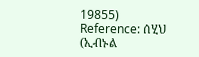19855)
Reference: ሰሂህ (ኢብኑል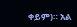ቀይም)። አል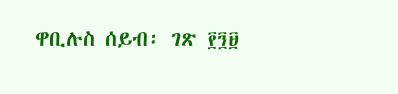ዋቢሉስ ሰይብ፡ ገጽ ፻፺፱